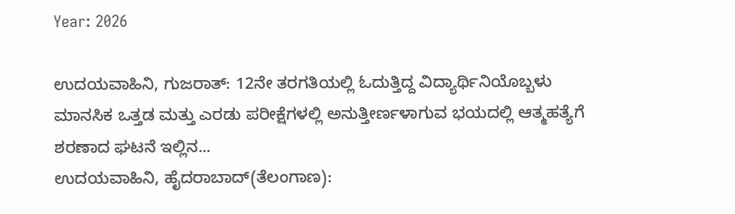Year: 2026

ಉದಯವಾಹಿನಿ, ಗುಜರಾತ್‌: 12ನೇ ತರಗತಿಯಲ್ಲಿ ಓದುತ್ತಿದ್ದ ವಿದ್ಯಾರ್ಥಿನಿಯೊಬ್ಬಳು ಮಾನಸಿಕ ಒತ್ತಡ ಮತ್ತು ಎರಡು ಪರೀಕ್ಷೆಗಳಲ್ಲಿ ಅನುತ್ತೀರ್ಣಳಾಗುವ ಭಯದಲ್ಲಿ ಆತ್ಮಹತ್ಯೆಗೆ ಶರಣಾದ ಘಟನೆ ಇಲ್ಲಿನ...
ಉದಯವಾಹಿನಿ, ಹೈದರಾಬಾದ್(ತೆಲಂಗಾಣ):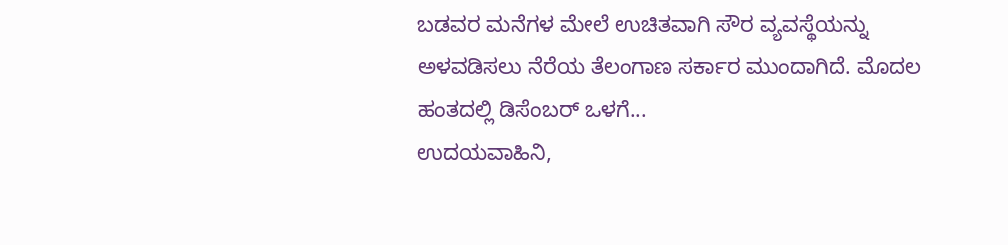ಬಡವರ ಮನೆಗಳ ಮೇಲೆ ಉಚಿತವಾಗಿ ಸೌರ ವ್ಯವಸ್ಥೆಯನ್ನು ಅಳವಡಿಸಲು ನೆರೆಯ ತೆಲಂಗಾಣ ಸರ್ಕಾರ ಮುಂದಾಗಿದೆ. ಮೊದಲ ಹಂತದಲ್ಲಿ ಡಿಸೆಂಬರ್ ಒಳಗೆ...
ಉದಯವಾಹಿನಿ,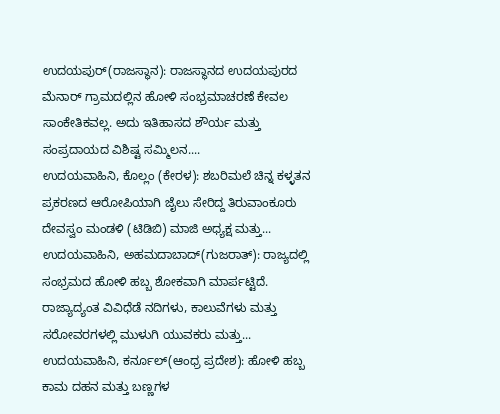ಉದಯಪುರ್(ರಾಜಸ್ಥಾನ): ರಾಜಸ್ಥಾನದ ಉದಯಪುರದ ಮೆನಾರ್ ಗ್ರಾಮದಲ್ಲಿನ ಹೋಳಿ ಸಂಭ್ರಮಾಚರಣೆ ಕೇವಲ ಸಾಂಕೇತಿಕವಲ್ಲ. ಅದು ಇತಿಹಾಸದ ಶೌರ್ಯ ಮತ್ತು ಸಂಪ್ರದಾಯದ ವಿಶಿಷ್ಟ ಸಮ್ಮಿಲನ....
ಉದಯವಾಹಿನಿ, ಕೊಲ್ಲಂ (ಕೇರಳ): ಶಬರಿಮಲೆ ಚಿನ್ನ ಕಳ್ಳತನ ಪ್ರಕರಣದ ಆರೋಪಿಯಾಗಿ ಜೈಲು ಸೇರಿದ್ದ ತಿರುವಾಂಕೂರು ದೇವಸ್ವಂ ಮಂಡಳಿ (ಟಿಡಿಬಿ) ಮಾಜಿ ಅಧ್ಯಕ್ಷ ಮತ್ತು...
ಉದಯವಾಹಿನಿ, ಅಹಮದಾಬಾದ್(ಗುಜರಾತ್): ರಾಜ್ಯದಲ್ಲಿ ಸಂಭ್ರಮದ ಹೋಳಿ ಹಬ್ಬ ಶೋಕವಾಗಿ ಮಾರ್ಪಟ್ಟಿದೆ. ರಾಜ್ಯಾದ್ಯಂತ ವಿವಿಧೆಡೆ ನದಿಗಳು, ಕಾಲುವೆಗಳು ಮತ್ತು ಸರೋವರಗಳಲ್ಲಿ ಮುಳುಗಿ ಯುವಕರು ಮತ್ತು...
ಉದಯವಾಹಿನಿ, ಕರ್ನೂಲ್(ಆಂಧ್ರ ಪ್ರದೇಶ): ಹೋಳಿ ಹಬ್ಬ ಕಾಮ ದಹನ ಮತ್ತು ಬಣ್ಣಗಳ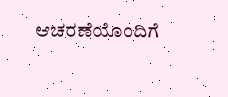ಆಚರಣೆಯೊಂದಿಗೆ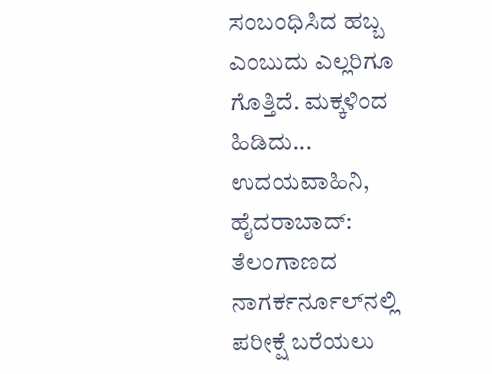ಸಂಬಂಧಿಸಿದ ಹಬ್ಬ ಎಂಬುದು ಎಲ್ಲರಿಗೂ ಗೊತ್ತಿದೆ. ಮಕ್ಕಳಿಂದ ಹಿಡಿದು...
ಉದಯವಾಹಿನಿ, ಹೈದರಾಬಾದ್: ತೆಲಂಗಾಣದ ನಾಗರ್ಕರ್ನೂಲ್‌ನಲ್ಲಿ ಪರೀಕ್ಷೆ ಬರೆಯಲು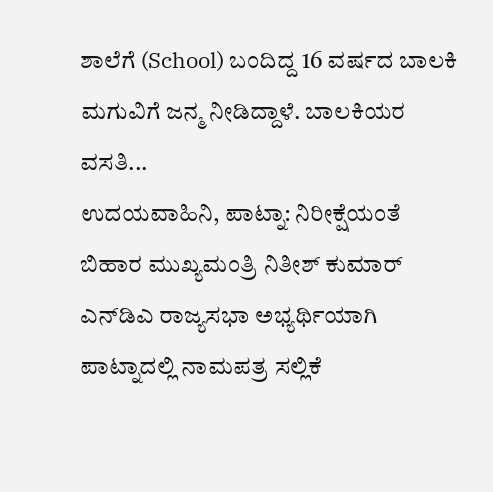ಶಾಲೆಗೆ (School) ಬಂದಿದ್ದ 16 ವರ್ಷದ ಬಾಲಕಿ ಮಗುವಿಗೆ ಜನ್ಮ ನೀಡಿದ್ದಾಳೆ. ಬಾಲಕಿಯರ ವಸತಿ...
ಉದಯವಾಹಿನಿ, ಪಾಟ್ನಾ: ನಿರೀಕ್ಷೆಯಂತೆ ಬಿಹಾರ ಮುಖ್ಯಮಂತ್ರಿ ನಿತೀಶ್‌ ಕುಮಾರ್‌ ಎನ್‌ಡಿಎ ರಾಜ್ಯಸಭಾ ಅಭ್ಯರ್ಥಿಯಾಗಿ ಪಾಟ್ನಾದಲ್ಲಿ ನಾಮಪತ್ರ ಸಲ್ಲಿಕೆ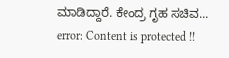ಮಾಡಿದ್ದಾರೆ. ಕೇಂದ್ರ ಗೃಹ ಸಚಿವ...
error: Content is protected !!